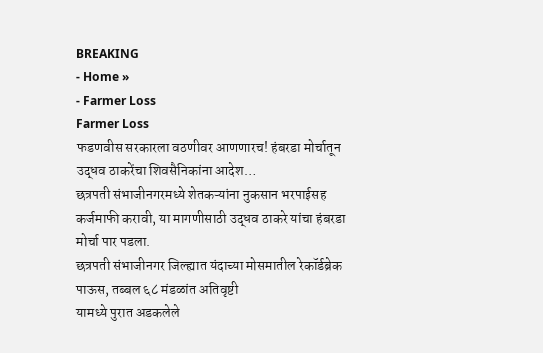BREAKING
- Home »
- Farmer Loss
Farmer Loss
फडणवीस सरकारला वठणीवर आणणारच! हंबरडा मोर्चातून उद्धव ठाकरेंचा शिवसैनिकांना आदेश…
छत्रपती संभाजीनगरमध्ये शेतकऱ्यांना नुकसान भरपाईसह कर्जमाफी करावी, या मागणीसाठी उद्धव ठाकरे यांचा हंबरडा मोर्चा पार पडला.
छत्रपती संभाजीनगर जिल्ह्यात यंदाच्या मोसमातील रेकॉर्डब्रेक पाऊस, तब्बल ६८ मंडळांत अतिवृष्टी
यामध्ये पुरात अडकलेले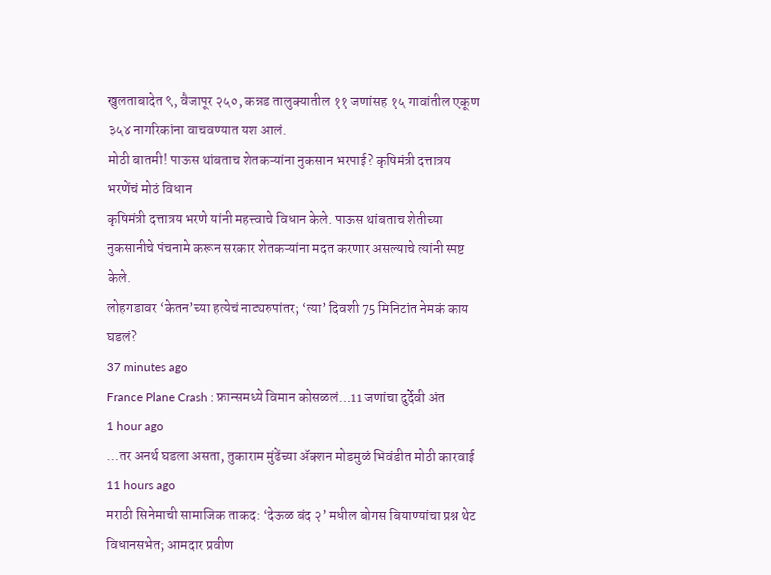खुलताबादेत ९, वैजापूर २५०, कन्नड तालुक्यातील ११ जणांसह १५ गावांतील एकूण ३५४ नागरिकांना वाचवण्यात यश आलं.
मोठी बातमी! पाऊस थांबताच शेतकऱ्यांना नुकसान भरपाई? कृषिमंत्री दत्तात्रय भरणेंचं मोठं विधान
कृषिमंत्री दत्तात्रय भरणे यांनी महत्त्वाचे विधान केले. पाऊस थांबताच शेतीच्या नुकसानीचे पंचनामे करून सरकार शेतकऱ्यांना मदत करणार असल्याचे त्यांनी स्पष्ट केले.
लोहगडावर ‘केतन’च्या हत्येचं नाट्यरुपांतर; ‘त्या’ दिवशी 75 मिनिटांत नेमकं काय घडलं?
37 minutes ago
France Plane Crash : फ्रान्समध्ये विमान कोसळलं…11 जणांचा दुर्देवी अंत
1 hour ago
…तर अनर्थ घडला असता, तुकाराम मुंढेंच्या ॲक्शन मोडमुळं भिवंडीत मोठी कारवाई
11 hours ago
मराठी सिनेमाची सामाजिक ताकद: ‘देऊळ बंद २’ मधील बोगस बियाण्यांचा प्रश्न थेट विधानसभेत; आमदार प्रवीण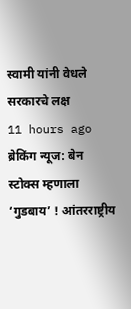स्वामी यांनी वेधले सरकारचे लक्ष
11 hours ago
ब्रेकिंग न्यूज: बेन स्टोक्स म्हणाला ‘गुडबाय’ ! आंतरराष्ट्रीय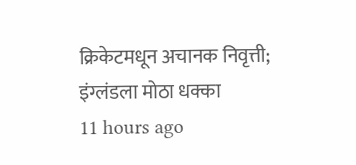क्रिकेटमधून अचानक निवृत्ती; इंग्लंडला मोठा धक्का
11 hours ago